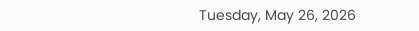Tuesday, May 26, 2026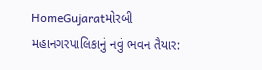HomeGujaratમોરબી મહાનગરપાલિકાનું નવું ભવન તૈયાર: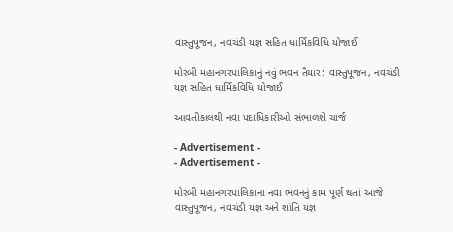વાસ્તુપૂજન, નવચંડી યજ્ઞ સહિત ધાર્મિકવિધિ યોજાઈ

મોરબી મહાનગરપાલિકાનું નવું ભવન તૈયાર: વાસ્તુપૂજન, નવચંડી યજ્ઞ સહિત ધાર્મિકવિધિ યોજાઈ

આવતીકાલથી નવા પદાધિકારીઓ સંભાળશે ચાર્જ

- Advertisement -
- Advertisement -

મોરબી મહાનગરપાલિકાના નવા ભવનનું કામ પૂર્ણ થતાં આજે વાસ્તુપૂજન, નવચંડી યજ્ઞ અને શાંતિ યજ્ઞ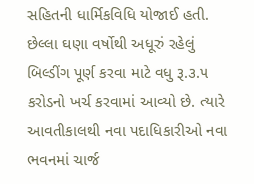સહિતની ધાર્મિકવિધિ યોજાઈ હતી. છેલ્લા ઘણા વર્ષોથી અધૂરું રહેલું બિલ્ડીંગ પૂર્ણ કરવા માટે વધુ રૂ.૩.૫ કરોડનો ખર્ચ કરવામાં આવ્યો છે. ત્યારે આવતીકાલથી નવા પદાધિકારીઓ નવા ભવનમાં ચાર્જ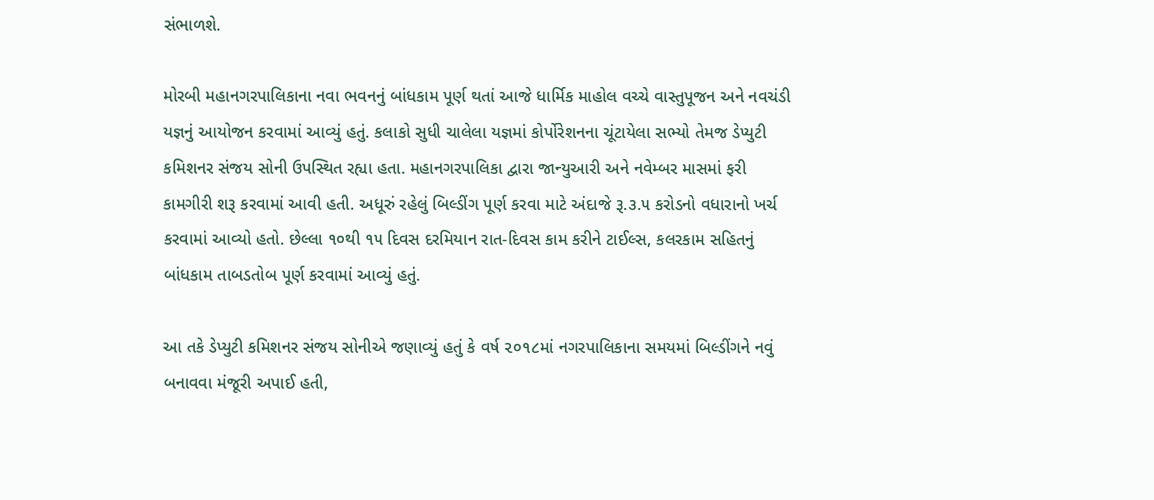સંભાળશે.

મોરબી મહાનગરપાલિકાના નવા ભવનનું બાંધકામ પૂર્ણ થતાં આજે ધાર્મિક માહોલ વચ્ચે વાસ્તુપૂજન અને નવચંડી યજ્ઞનું આયોજન કરવામાં આવ્યું હતું. કલાકો સુધી ચાલેલા યજ્ઞમાં કોર્પોરેશનના ચૂંટાયેલા સભ્યો તેમજ ડેપ્યુટી કમિશનર સંજય સોની ઉપસ્થિત રહ્યા હતા. મહાનગરપાલિકા દ્વારા જાન્યુઆરી અને નવેમ્બર માસમાં ફરી કામગીરી શરૂ કરવામાં આવી હતી. અધૂરું રહેલું બિલ્ડીંગ પૂર્ણ કરવા માટે અંદાજે રૂ.૩.૫ કરોડનો વધારાનો ખર્ચ કરવામાં આવ્યો હતો. છેલ્લા ૧૦થી ૧૫ દિવસ દરમિયાન રાત-દિવસ કામ કરીને ટાઈલ્સ, કલરકામ સહિતનું બાંધકામ તાબડતોબ પૂર્ણ કરવામાં આવ્યું હતું.

આ તકે ડેપ્યુટી કમિશનર સંજય સોનીએ જણાવ્યું હતું કે વર્ષ ૨૦૧૮માં નગરપાલિકાના સમયમાં બિલ્ડીંગને નવું બનાવવા મંજૂરી અપાઈ હતી,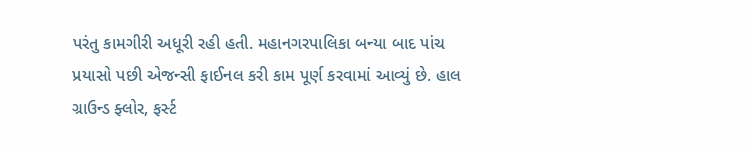પરંતુ કામગીરી અધૂરી રહી હતી. મહાનગરપાલિકા બન્યા બાદ પાંચ પ્રયાસો પછી એજન્સી ફાઈનલ કરી કામ પૂર્ણ કરવામાં આવ્યું છે. હાલ ગ્રાઉન્ડ ફ્લોર, ફર્સ્ટ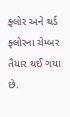ફ્લોર અને થર્ડ ફ્લોરના ચેમ્બર તૈયાર થઈ ગયા છે.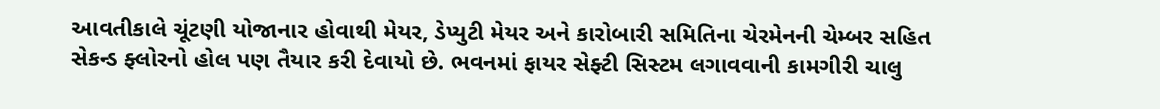આવતીકાલે ચૂંટણી યોજાનાર હોવાથી મેયર, ડેપ્યુટી મેયર અને કારોબારી સમિતિના ચેરમેનની ચેમ્બર સહિત સેકન્ડ ફ્લોરનો હોલ પણ તૈયાર કરી દેવાયો છે. ભવનમાં ફાયર સેફ્ટી સિસ્ટમ લગાવવાની કામગીરી ચાલુ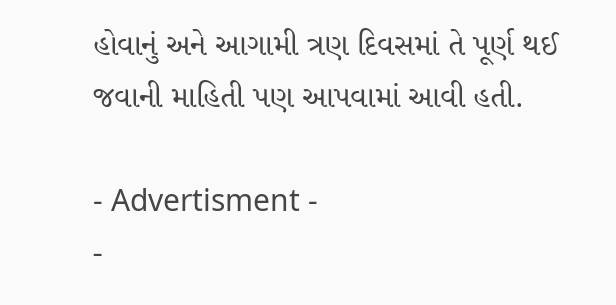હોવાનું અને આગામી ત્રણ દિવસમાં તે પૂર્ણ થઈ જવાની માહિતી પણ આપવામાં આવી હતી.

- Advertisment -
-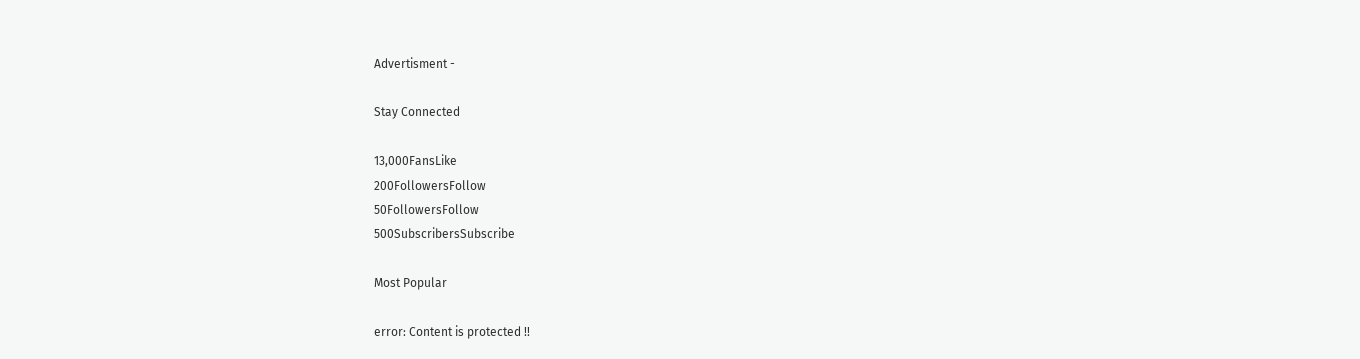Advertisment -

Stay Connected

13,000FansLike
200FollowersFollow
50FollowersFollow
500SubscribersSubscribe

Most Popular

error: Content is protected !!